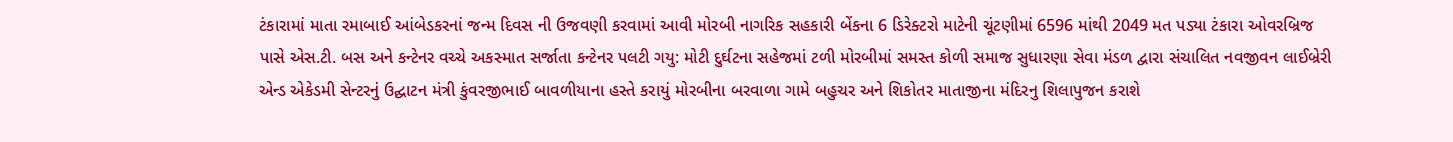ટંકારામાં માતા રમાબાઈ આંબેડકરનાં જન્મ દિવસ ની ઉજવણી કરવામાં આવી મોરબી નાગરિક સહકારી બેંકના 6 ડિરેક્ટરો માટેની ચૂંટણીમાં 6596 માંથી 2049 મત પડ્યા ટંકારા ઓવરબ્રિજ પાસે એસ.ટી. બસ અને કન્ટેનર વચ્ચે અકસ્માત સર્જાતા કન્ટેનર પલટી ગયુ: મોટી દુર્ઘટના સહેજમાં ટળી મોરબીમાં સમસ્ત કોળી સમાજ સુધારણા સેવા મંડળ દ્વારા સંચાલિત નવજીવન લાઈબ્રેરી એન્ડ એકેડમી સેન્ટરનું ઉદ્ઘાટન મંત્રી કુંવરજીભાઈ બાવળીયાના હસ્તે કરાયું મોરબીના બરવાળા ગામે બહુચર અને શિકોતર માતાજીના મંદિરનુ શિલાપુજન કરાશે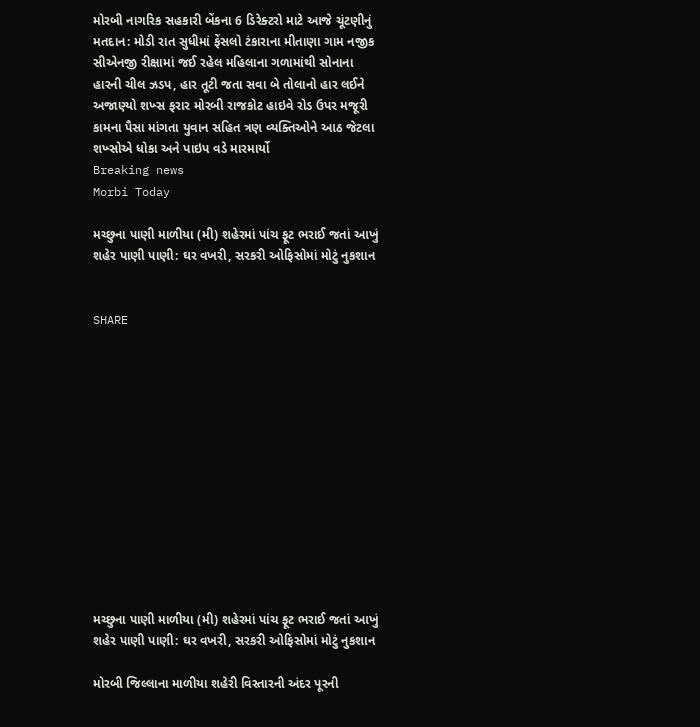મોરબી નાગરિક સહકારી બેંકના 6 ડિરેક્ટરો માટે આજે ચૂંટણીનું મતદાન: મોડી રાત સુધીમાં ફેંસલો ટંકારાના મીતાણા ગામ નજીક સીએનજી રીક્ષામાં જઈ રહેલ મહિલાના ગળામાંથી સોનાના હારની ચીલ ઝડપ, હાર તૂટી જતા સવા બે તોલાનો હાર લઈને અજાણ્યો શખ્સ ફરાર મોરબી રાજકોટ હાઇવે રોડ ઉપર મજૂરી કામના પૈસા માંગતા યુવાન સહિત ત્રણ વ્યક્તિઓને આઠ જેટલા શખ્સોએ ધોકા અને પાઇપ વડે મારમાર્યો
Breaking news
Morbi Today

મચ્છુના પાણી માળીયા (મી) શહેરમાં પાંચ ફૂટ ભરાઈ જતાં આખું શહેર પાણી પાણી: ઘર વખરી, સરકરી ઓફિસોમાં મોટું નુકશાન


SHARE













મચ્છુના પાણી માળીયા (મી) શહેરમાં પાંચ ફૂટ ભરાઈ જતાં આખું શહેર પાણી પાણી: ઘર વખરી, સરકરી ઓફિસોમાં મોટું નુકશાન

મોરબી જિલ્લાના માળીયા શહેરી વિસ્તારની અંદર પૂરની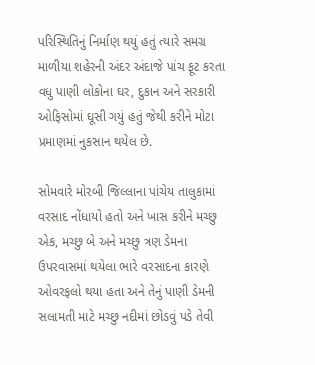પરિસ્થિતિનું નિર્માણ થયું હતું ત્યારે સમગ્ર માળીયા શહેરની અંદર અંદાજે પાંચ ફૂટ કરતા વધુ પાણી લોકોના ઘર, દુકાન અને સરકારી ઓફિસોમાં ઘૂસી ગયું હતું જેથી કરીને મોટા પ્રમાણમાં નુકસાન થયેલ છે.

સોમવારે મોરબી જિલ્લાના પાંચેય તાલુકામાં વરસાદ નોંધાયો હતો અને ખાસ કરીને મચ્છુ એક, મચ્છુ બે અને મચ્છુ ત્રણ ડેમના ઉપરવાસમાં થયેલા ભારે વરસાદના કારણે ઓવરફલો થયા હતા અને તેનું પાણી ડેમની સલામતી માટે મચ્છુ નદીમાં છોડવું પડે તેવી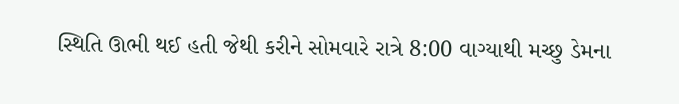સ્થિતિ ઊભી થઈ હતી જેથી કરીને સોમવારે રાત્રે 8:00 વાગ્યાથી મચ્છુ ડેમના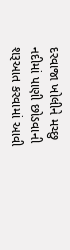દરવાજા ખોલીને મચ્છુ નદીમાં પાણી છોડવાની શરૂઆત કરવામાં આવી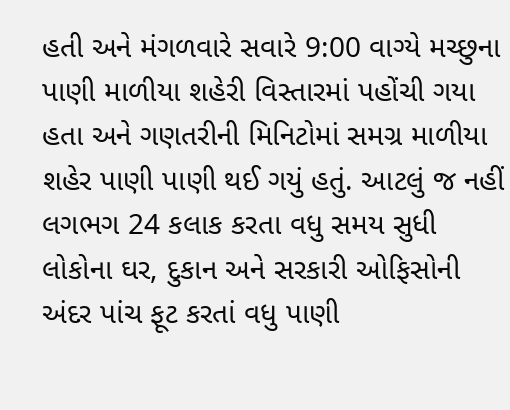હતી અને મંગળવારે સવારે 9:00 વાગ્યે મચ્છુના પાણી માળીયા શહેરી વિસ્તારમાં પહોંચી ગયા હતા અને ગણતરીની મિનિટોમાં સમગ્ર માળીયા શહેર પાણી પાણી થઈ ગયું હતું. આટલું જ નહીં લગભગ 24 કલાક કરતા વધુ સમય સુધી લોકોના ઘર, દુકાન અને સરકારી ઓફિસોની અંદર પાંચ ફૂટ કરતાં વધુ પાણી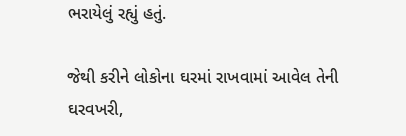ભરાયેલું રહ્યું હતું.

જેથી કરીને લોકોના ઘરમાં રાખવામાં આવેલ તેની ઘરવખરી,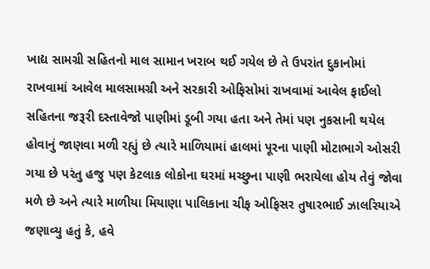ખાદ્ય સામગ્રી સહિતનો માલ સામાન ખરાબ થઈ ગયેલ છે તે ઉપરાંત દુકાનોમાં રાખવામાં આવેલ માલસામગ્રી અને સરકારી ઓફિસોમાં રાખવામાં આવેલ ફાઈલો સહિતના જરૂરી દસ્તાવેજો પાણીમાં ડૂબી ગયા હતા અને તેમાં પણ નુકસાની થયેલ હોવાનું જાણવા મળી રહ્યું છે ત્યારે માળિયામાં હાલમાં પૂરના પાણી મોટાભાગે ઓસરી ગયા છે પરંતુ હજુ પણ કેટલાક લોકોના ઘરમાં મચ્છુના પાણી ભરાયેલા હોય તેવું જોવા મળે છે અને ત્યારે માળીયા મિયાણા પાલિકાના ચીફ ઓફિસર તુષારભાઈ ઝાલરિયાએ જણાવ્યુ હતું કે, હવે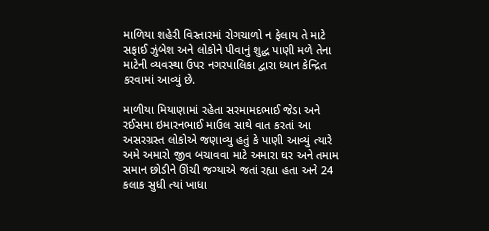માળિયા શહેરી વિસ્તારમાં રોગચાળો ન ફેલાય તે માટે સફાઈ ઝુંબેશ અને લોકોને પીવાનું શુદ્ધ પાણી મળે તેના માટેની વ્યવસ્થા ઉપર નગરપાલિકા દ્વારા ધ્યાન કેન્દ્રિત કરવામાં આવ્યું છે.

માળીયા મિયાણામાં રહેતા સરમામદભાઈ જેડા અને રઈસમા ઇમારનભાઈ માઉલ સાથે વાત કરતાં આ અસરગ્રસ્ત લોકોએ જણાવ્યુ હતું કે પાણી આવ્યું ત્યારે અમે અમારો જીવ બચાવવા માટે અમારા ઘર અને તમામ સમાન છોડીને ઊંચી જગ્યાએ જતાં રહ્યા હતા અને 24 કલાક સુધી ત્યાં ખાધા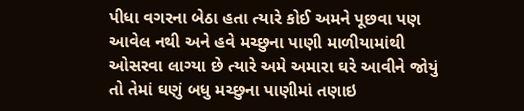પીધા વગરના બેઠા હતા ત્યારે કોઈ અમને પૂછવા પણ આવેલ નથી અને હવે મચ્છુના પાણી માળીયામાંથી ઓસરવા લાગ્યા છે ત્યારે અમે અમારા ઘરે આવીને જોયું તો તેમાં ઘણું બધુ મચ્છુના પાણીમાં તણાઇ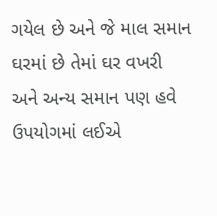ગયેલ છે અને જે માલ સમાન ઘરમાં છે તેમાં ઘર વખરી અને અન્ય સમાન પણ હવે ઉપયોગમાં લઈએ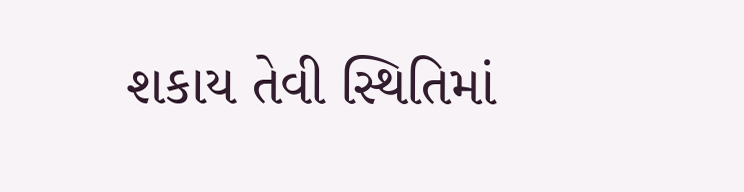શકાય તેવી સ્થિતિમાં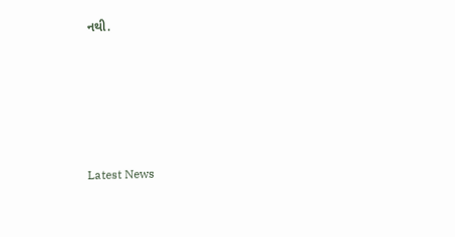નથી.






Latest News